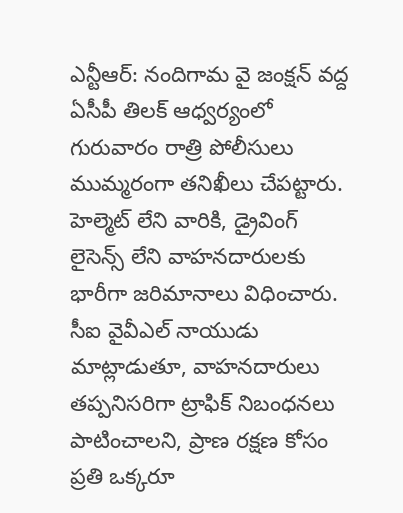ఎన్టీఆర్: నందిగామ వై జంక్షన్ వద్ద ఏసీపీ తిలక్ ఆధ్వర్యంలో గురువారం రాత్రి పోలీసులు ముమ్మరంగా తనిఖీలు చేపట్టారు. హెల్మెట్ లేని వారికి, డ్రైవింగ్ లైసెన్స్ లేని వాహనదారులకు భారీగా జరిమానాలు విధించారు. సీఐ వైవీఎల్ నాయుడు మాట్లాడుతూ, వాహనదారులు తప్పనిసరిగా ట్రాఫిక్ నిబంధనలు పాటించాలని, ప్రాణ రక్షణ కోసం ప్రతి ఒక్కరూ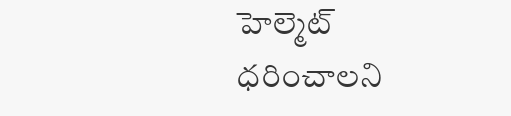హెల్మెట్ ధరించాలని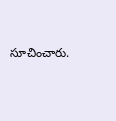సూచించారు.